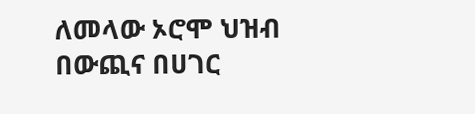ለመላው ኦሮሞ ህዝብ በውጪና በሀገር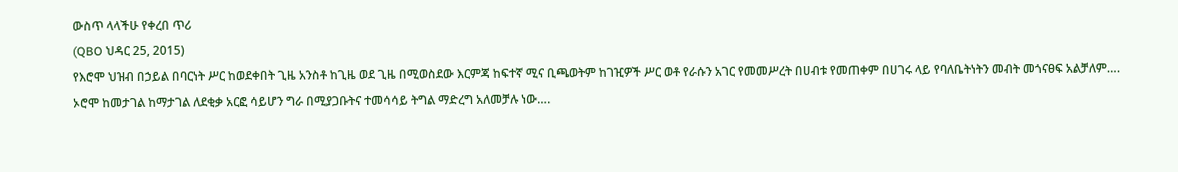ውስጥ ላላችሁ የቀረበ ጥሪ
(QBO ህዳር 25, 2015)
የእሮሞ ህዝብ በኃይል በባርነት ሥር ከወደቀበት ጊዜ አንስቶ ከጊዜ ወደ ጊዜ በሚወስደው እርምጃ ከፍተኛ ሚና ቢጫወትም ከገዢዎች ሥር ወቶ የራሱን አገር የመመሥረት በሀብቱ የመጠቀም በሀገሩ ላይ የባለቤትነትን መብት መጎናፀፍ አልቻለም….
ኦሮሞ ከመታገል ከማታገል ለደቂቃ አርፎ ሳይሆን ግራ በሚያጋቡትና ተመሳሳይ ትግል ማድረግ አለመቻሉ ነው….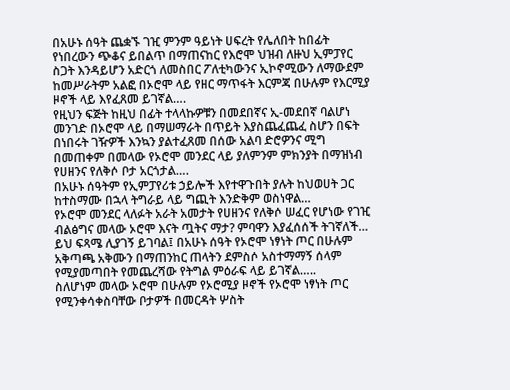በአሁኑ ሰዓት ጨቋኙ ገዢ ምንም ዓይነት ሀፍረት የሌለበት ከበፊት የነበረውን ጭቆና ይበልጥ በማጠናከር የእሮሞ ህዝብ ለዙህ ኢምፓየር ስጋት እንዳይሆን አድርጎ ለመስበር ፖለቲካውንና ኢኮኖሚውን ለማውደም ከመሥራትም አልፎ በኦሮሞ ላይ የዘር ማጥፋት እርምጃ በሁሉም የእርሚያ ዞኖች ላይ እየፈጸመ ይገኛል….
የዚህን ፍጅት ከዚህ በፊት ተላላኩዎቹን በመደበኛና ኢ-መደበኛ ባልሆነ መንገድ በኦሮሞ ላይ በማሠማራት በጥይት እያስጨፈጨፈ ስሆን በፍት በነበሩት ገዥዎች እንኳን ያልተፈጸመ በሰው አልባ ድሮዎንና ሚግ በመጠቀም በመላው የኦሮሞ መንደር ላይ ያለምንም ምክንያት በማዝነብ የሀዘንና የለቅሶ ቦታ አርጎታል….
በአሁኑ ሰዓትም የኢምፓየሪቱ ኃይሎች እየተዋጉበት ያሉት ከህወሀት ጋር ከተስማሙ በኋላ ትግራይ ላይ ግጪት እንድቅም ወስነዋል…
የኦሮሞ መንደር ላለፉት አራት አመታት የሀዘንና የለቅሶ ሠፈር የሆነው የገዢ ብልፅግና መላው ኦሮሞ እናት ጧትና ማታ? ምባዋን እያፈሰሰች ትገኛለች…
ይህ ፍጻሜ ሊያገኝ ይገባል፤ በአሁኑ ሰዓት የኦሮሞ ነፃነት ጦር በሁሉም አቅጣጫ አቅሙን በማጠንከር ጠላትን ደምስሶ አስተማማኝ ሰላም የሚያመጣበት የመጨረሻው የትግል ምዕራፍ ላይ ይገኛል…..
ስለሆነም መላው ኦሮሞ በሁሉም የኦሮሚያ ዞኖች የኦሮሞ ነፃነት ጦር የሚንቀሳቀስባቸው ቦታዎች በመርዳት ሦስት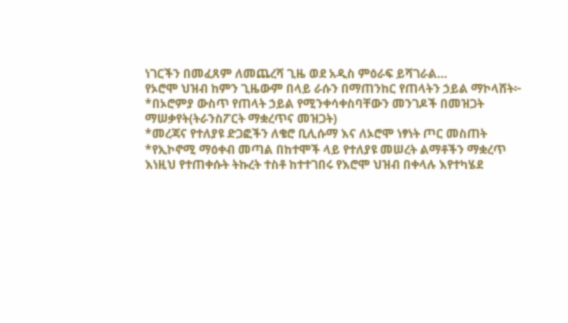ነገርችን በመፈጸም ለመጨረሻ ጊዜ ወደ አዲስ ምዕራፍ ይሻገራል…
የኦሮሞ ህዝብ ከምን ጊዜውም በላይ ራሱን በማጠንከር የጠላትን ኃይል ማኮላሸት፦
*በኦሮምያ ውስጥ የጠላት ኃይል የሚንቀሳቀስባቸውን መንገዶች በመዝጋት ማሠቃየት(ትራንስፖርት ማቋረጥና መዝጋት)
*መረጃና የተለያዩ ድጋፎችን ለቄሮ ቢሊሱማ እና ለኦሮሞ ነፃነት ጦር መስጠት
*የኢኮኖሚ ማዕቀብ መጣል በከተሞች ላይ የተለያዩ መሠረት ልማቶችን ማቋረጥ
እነዚህ የተጠቀሱት ትኩረት ተስቶ ከተተገበሩ የእሮሞ ህዝብ በቀላሉ እየተካሄደ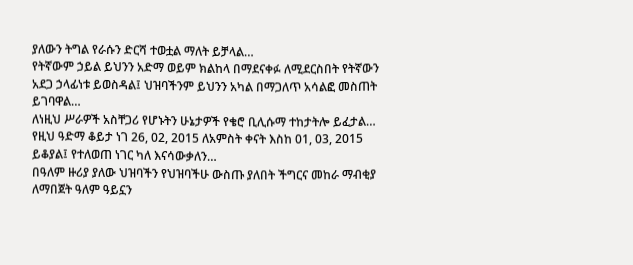ያለውን ትግል የራሱን ድርሻ ተወቷል ማለት ይቻላል…
የትኛውም ኃይል ይህንን አድማ ወይም ክልከላ በማደናቀፉ ለሚደርስበት የትኛውን አደጋ ኃላፊነቱ ይወስዳል፤ ህዝባችንም ይህንን አካል በማጋለጥ አሳልፎ መስጠት ይገባዋል…
ለነዚህ ሥራዎች አስቸጋሪ የሆኑትን ሁኔታዎች የቄሮ ቢሊሱማ ተከታትሎ ይፈታል…
የዚህ ዓድማ ቆይታ ነገ 26, 02, 2015 ለአምስት ቀናት እስከ 01, 03, 2015 ይቆያል፤ የተለወጠ ነገር ካለ እናሳውቃለን…
በዓለም ዙሪያ ያለው ህዝባችን የህዝባችሁ ውስጡ ያለበት ችግርና መከራ ማብቂያ ለማበጀት ዓለም ዓይኗን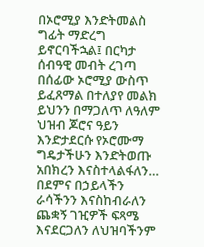በኦሮሚያ እንድትመልስ ግፊት ማድረግ ይኖርባችኋል፤ በርካታ ሰብዓዊ መብት ረገጣ በሰፊው ኦሮሚያ ውስጥ ይፈጸማል በተለያየ መልክ ይህንን በማጋለጥ ለዓለም ህዝብ ጆሮና ዓይን እንድታደርሱ የኦሮሙማ ግዴታችሁን እንድትወጡ አበክረን እናስተላልፋለን…
በደምና በኃይላችን ራሳችንን እናስከብራለን ጨቋኝ ገዢዎች ፍጻሜ እናደርጋለን ለህዝባችንም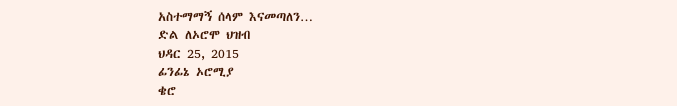አስተማማኝ ሰላም እናመጣለን…
ድል ለኦሮሞ ህዝብ
ህዳር 25, 2015
ፊንፊኔ ኦሮሚያ
ቄሮ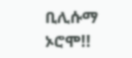ቢሊሱማ ኦሮሞ!!